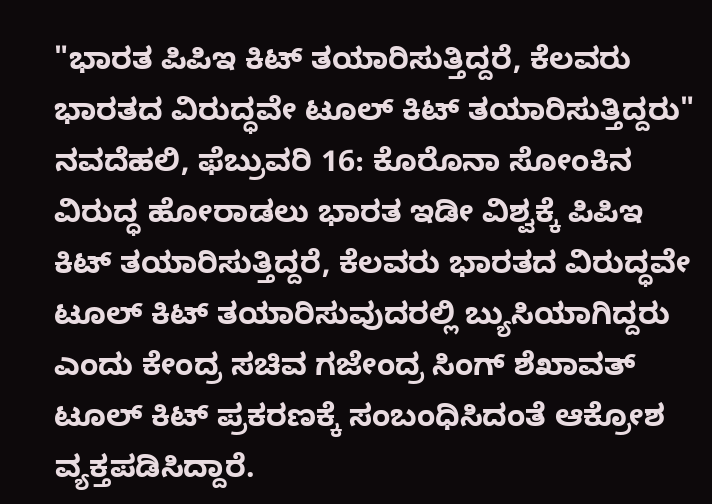"ಭಾರತ ಪಿಪಿಇ ಕಿಟ್ ತಯಾರಿಸುತ್ತಿದ್ದರೆ, ಕೆಲವರು ಭಾರತದ ವಿರುದ್ಧವೇ ಟೂಲ್ ಕಿಟ್ ತಯಾರಿಸುತ್ತಿದ್ದರು"
ನವದೆಹಲಿ, ಫೆಬ್ರುವರಿ 16: ಕೊರೊನಾ ಸೋಂಕಿನ ವಿರುದ್ಧ ಹೋರಾಡಲು ಭಾರತ ಇಡೀ ವಿಶ್ವಕ್ಕೆ ಪಿಪಿಇ ಕಿಟ್ ತಯಾರಿಸುತ್ತಿದ್ದರೆ, ಕೆಲವರು ಭಾರತದ ವಿರುದ್ಧವೇ ಟೂಲ್ ಕಿಟ್ ತಯಾರಿಸುವುದರಲ್ಲಿ ಬ್ಯುಸಿಯಾಗಿದ್ದರು ಎಂದು ಕೇಂದ್ರ ಸಚಿವ ಗಜೇಂದ್ರ ಸಿಂಗ್ ಶೆಖಾವತ್ ಟೂಲ್ ಕಿಟ್ ಪ್ರಕರಣಕ್ಕೆ ಸಂಬಂಧಿಸಿದಂತೆ ಆಕ್ರೋಶ ವ್ಯಕ್ತಪಡಿಸಿದ್ದಾರೆ.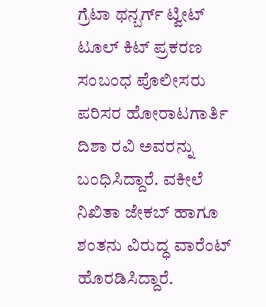ಗ್ರೆಟಾ ಥನ್ಬರ್ಗ್ ಟ್ವೀಟ್ ಟೂಲ್ ಕಿಟ್ ಪ್ರಕರಣ ಸಂಬಂಧ ಪೊಲೀಸರು ಪರಿಸರ ಹೋರಾಟಗಾರ್ತಿ ದಿಶಾ ರವಿ ಅವರನ್ನು ಬಂಧಿಸಿದ್ದಾರೆ. ವಕೀಲೆ ನಿಖಿತಾ ಜೇಕಬ್ ಹಾಗೂ ಶಂತನು ವಿರುದ್ಧ ವಾರೆಂಟ್ ಹೊರಡಿಸಿದ್ದಾರೆ.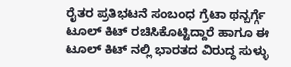ರೈತರ ಪ್ರತಿಭಟನೆ ಸಂಬಂಧ ಗ್ರೆಟಾ ಥನ್ಬರ್ಗ್ಗೆ ಟೂಲ್ ಕಿಟ್ ರಚಿಸಿಕೊಟ್ಟಿದ್ದಾರೆ ಹಾಗೂ ಈ ಟೂಲ್ ಕಿಟ್ ನಲ್ಲಿ ಭಾರತದ ವಿರುದ್ಧ ಸುಳ್ಳು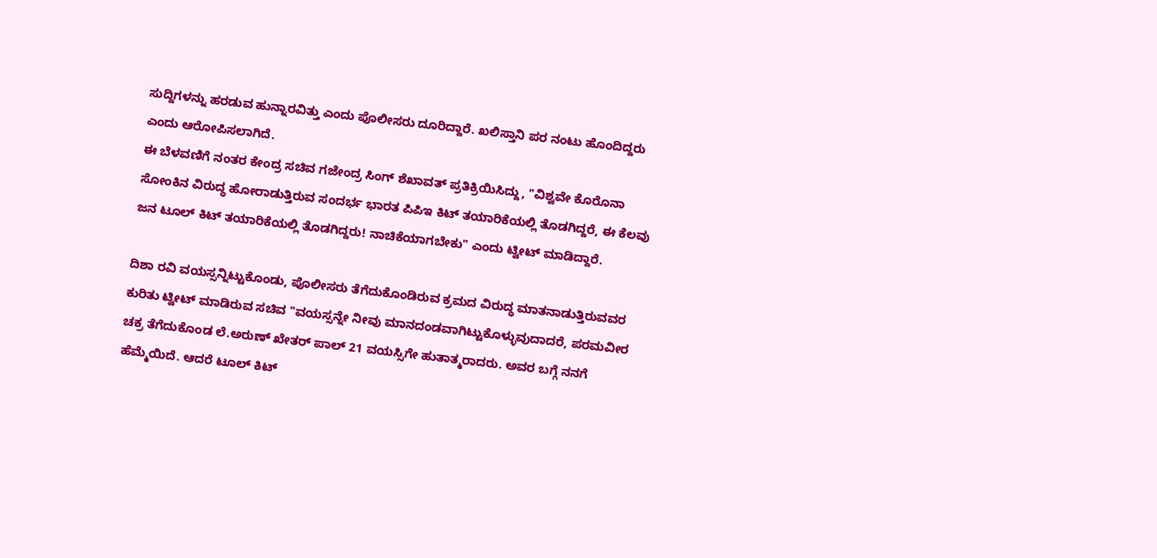ಸುದ್ದಿಗಳನ್ನು ಹರಡುವ ಹುನ್ನಾರವಿತ್ತು ಎಂದು ಪೊಲೀಸರು ದೂರಿದ್ದಾರೆ. ಖಲಿಸ್ತಾನಿ ಪರ ನಂಟು ಹೊಂದಿದ್ದರು ಎಂದು ಆರೋಪಿಸಲಾಗಿದೆ.
ಈ ಬೆಳವಣಿಗೆ ನಂತರ ಕೇಂದ್ರ ಸಚಿವ ಗಜೇಂದ್ರ ಸಿಂಗ್ ಶೆಖಾವತ್ ಪ್ರತಿಕ್ರಿಯಿಸಿದ್ದು, "ವಿಶ್ವವೇ ಕೊರೊನಾ ಸೋಂಕಿನ ವಿರುದ್ಧ ಹೋರಾಡುತ್ತಿರುವ ಸಂದರ್ಭ ಭಾರತ ಪಿಪಿಇ ಕಿಟ್ ತಯಾರಿಕೆಯಲ್ಲಿ ತೊಡಗಿದ್ದರೆ, ಈ ಕೆಲವು ಜನ ಟೂಲ್ ಕಿಟ್ ತಯಾರಿಕೆಯಲ್ಲಿ ತೊಡಗಿದ್ದರು! ನಾಚಿಕೆಯಾಗಬೇಕು" ಎಂದು ಟ್ವೀಟ್ ಮಾಡಿದ್ದಾರೆ.

ದಿಶಾ ರವಿ ವಯಸ್ಸನ್ನಿಟ್ಟುಕೊಂಡು, ಪೊಲೀಸರು ತೆಗೆದುಕೊಂಡಿರುವ ಕ್ರಮದ ವಿರುದ್ಧ ಮಾತನಾಡುತ್ತಿರುವವರ ಕುರಿತು ಟ್ವೀಟ್ ಮಾಡಿರುವ ಸಚಿವ "ವಯಸ್ಸನ್ನೇ ನೀವು ಮಾನದಂಡವಾಗಿಟ್ಟುಕೊಳ್ಳುವುದಾದರೆ, ಪರಮವೀರ ಚಕ್ರ ತೆಗೆದುಕೊಂಡ ಲೆ.ಅರುಣ್ ಖೇತರ್ ಪಾಲ್ 21 ವಯಸ್ಸಿಗೇ ಹುತಾತ್ಮರಾದರು. ಅವರ ಬಗ್ಗೆ ನನಗೆ ಹೆಮ್ಮೆಯಿದೆ. ಆದರೆ ಟೂಲ್ ಕಿಟ್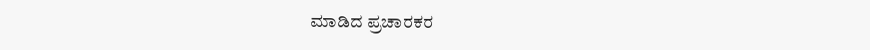ಮಾಡಿದ ಪ್ರಚಾರಕರ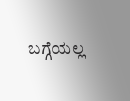ಬಗ್ಗೆಯಲ್ಲ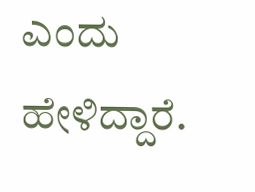ಎಂದು ಹೇಳಿದ್ದಾರೆ.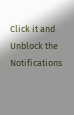Click it and Unblock the Notifications